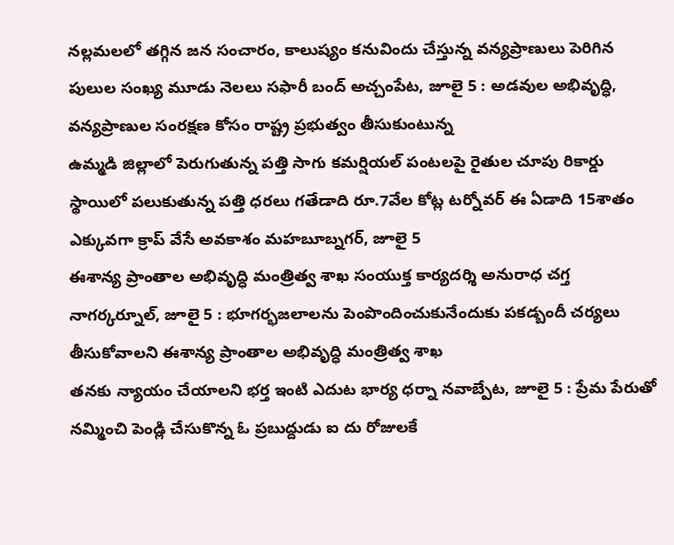నల్లమలలో తగ్గిన జన సంచారం, కాలుష్యం కనువిందు చేస్తున్న వన్యప్రాణులు పెరిగిన పులుల సంఖ్య మూడు నెలలు సఫారీ బంద్ అచ్చంపేట, జూలై 5 : అడవుల అభివృద్ధి, వన్యప్రాణుల సంరక్షణ కోసం రాష్ట్ర ప్రభుత్వం తీసుకుంటున్న
ఉమ్మడి జిల్లాలో పెరుగుతున్న పత్తి సాగు కమర్షియల్ పంటలపై రైతుల చూపు రికార్డు స్థాయిలో పలుకుతున్న పత్తి ధరలు గతేడాది రూ.7వేల కోట్ల టర్నోవర్ ఈ ఏడాది 15శాతం ఎక్కువగా క్రాప్ వేసే అవకాశం మహబూబ్నగర్, జూలై 5
ఈశాన్య ప్రాంతాల అభివృద్ధి మంత్రిత్వ శాఖ సంయుక్త కార్యదర్శి అనురాధ చగ్త నాగర్కర్నూల్, జూలై 5 : భూగర్భజలాలను పెంపొందించుకునేందుకు పకడ్బందీ చర్యలు తీసుకోవాలని ఈశాన్య ప్రాంతాల అభివృద్ధి మంత్రిత్వ శాఖ
తనకు న్యాయం చేయాలని భర్త ఇంటి ఎదుట భార్య ధర్నా నవాబ్పేట, జూలై 5 : ప్రేమ పేరుతో నమ్మించి పెండ్లి చేసుకొన్న ఓ ప్రబుద్దుడు ఐ దు రోజులకే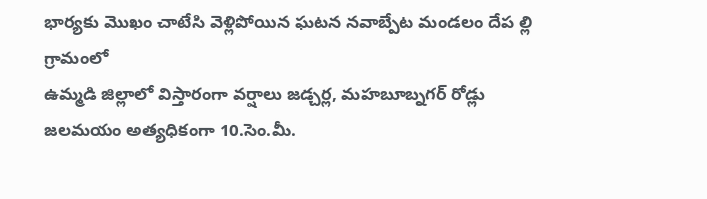భార్యకు మొఖం చాటేసి వెళ్లిపోయిన ఘటన నవాబ్పేట మండలం దేప ల్లి గ్రామంలో
ఉమ్మడి జిల్లాలో విస్తారంగా వర్షాలు జడ్చర్ల, మహబూబ్నగర్ రోడ్లు జలమయం అత్యధికంగా 10.సెం.మీ.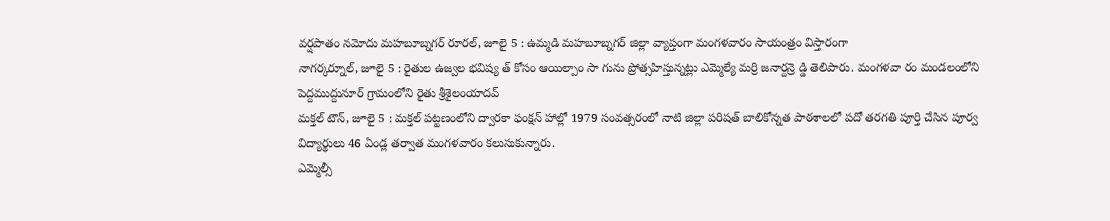వర్షపాతం నమోదు మహబూబ్నగర్ రూరల్, జూలై 5 : ఉమ్మడి మహబూబ్నగర్ జిల్లా వ్యాప్తంగా మంగళవారం సాయంత్రం విస్తారంగా
నాగర్కర్నూల్, జూలై 5 : రైతుల ఉజ్వల భవిష్య త్ కోసం ఆయిల్పాం సా గును ప్రోత్సహిస్తున్నట్లు ఎమ్మెల్యే మర్రి జనార్దన్రె డ్డి తెలిపారు. మంగళవా రం మండలంలోని పెద్దముద్దునూర్ గ్రామంలోని రైతు శ్రీశైలంయాదవ్
మక్తల్ టౌన్, జూలై 5 : మక్తల్ పట్టణంలోని ద్వారకా ఫంక్షన్ హాల్లో 1979 సంవత్సరంలో నాటి జిల్లా పరిషత్ బాలికోన్నత పాఠశాలలో పదో తరగతి పూర్తి చేసిన పూర్వ విద్యార్థులు 46 ఏండ్ల తర్వాత మంగళవారం కలుసుకున్నారు.
ఎమ్మెల్సీ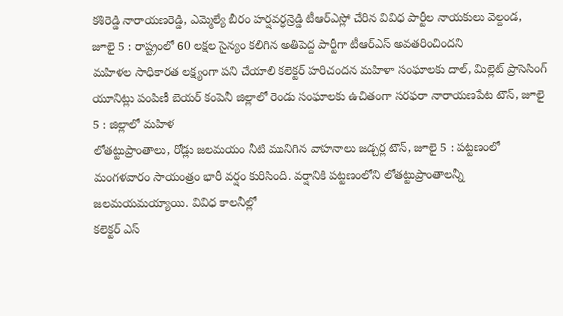కశిరెడ్డి నారాయణరెడ్డి, ఎమ్మెల్యే బీరం హర్షవర్ధన్రెడ్డి టీఆర్ఎస్లో చేరిన వివిధ పార్టీల నాయకులు వెల్దండ, జూలై 5 : రాష్ట్రంలో 60 లక్షల సైన్యం కలిగిన అతిపెద్ద పార్టీగా టీఆర్ఎస్ అవతరించిందని
మహిళల సాధికారత లక్ష్యంగా పని చేయాలి కలెక్టర్ హరిచందన మహిళా సంఘాలకు దాల్, మిల్లెట్ ప్రాసెసింగ్ యూనిట్లు పంపిణీ బెయర్ కంపెనీ జిల్లాలో రెండు సంఘాలకు ఉచితంగా సరఫరా నారాయణపేట టౌన్, జూలై 5 : జిల్లాలో మహిళ
లోతట్టుప్రాంతాలు, రోడ్లు జలమయం నీటి మునిగిన వాహనాలు జడ్చర్ల టౌన్, జూలై 5 : పట్టణంలో మంగళవారం సాయంత్రం భారీ వర్షం కురిసింది. వర్షానికి పట్టణంలోని లోతట్టుప్రాంతాలన్నీ జలమయమయ్యాయి. వివిధ కాలనీల్లో
కలెక్టర్ ఎస్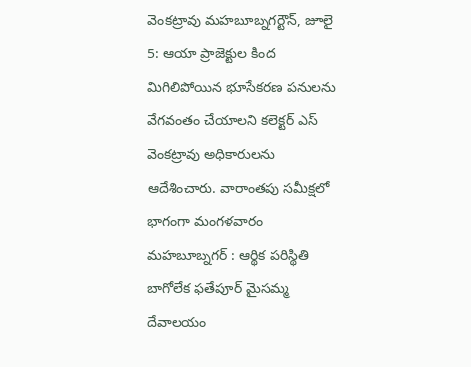వెంకట్రావు మహబూబ్నగర్టౌన్, జూలై 5: ఆయా ప్రాజెక్టుల కింద మిగిలిపోయిన భూసేకరణ పనులను వేగవంతం చేయాలని కలెక్టర్ ఎస్ వెంకట్రావు అధికారులను ఆదేశించారు. వారాంతపు సమీక్షలో భాగంగా మంగళవారం
మహబూబ్నగర్ : ఆర్థిక పరిస్థితి బాగోలేక ఫతేపూర్ మైసమ్మ దేవాలయం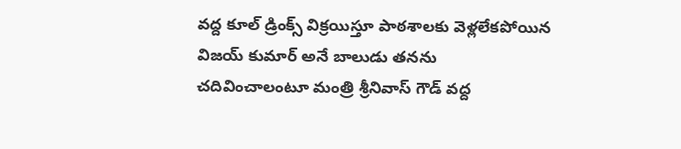వద్ద కూల్ డ్రింక్స్ విక్రయిస్తూ పాఠశాలకు వెళ్లలేకపోయిన విజయ్ కుమార్ అనే బాలుడు తనను చదివించాలంటూ మంత్రి శ్రీనివాస్ గౌడ్ వద్ద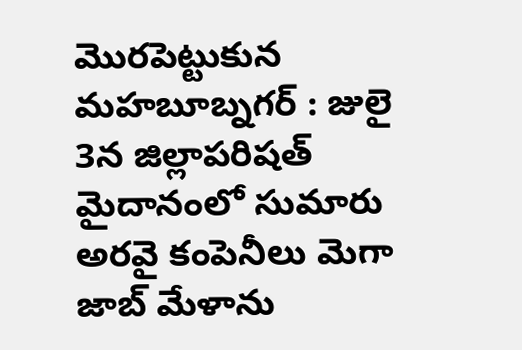మొరపెట్టుకున
మహబూబ్నగర్ : జులై 3న జిల్లాపరిషత్ మైదానంలో సుమారు అరవై కంపెనీలు మెగా జాబ్ మేళాను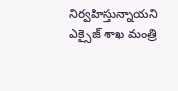నిర్వహిస్తున్నాయని ఎక్సైజ్ శాఖ మంత్రి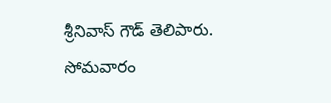శ్రీనివాస్ గౌడ్ తెలిపారు. సోమవారం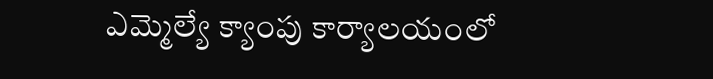ఎమ్మెల్యే క్యాంపు కార్యాలయంలో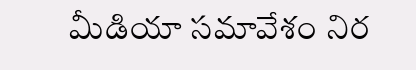మీడియా సమావేశం నిర